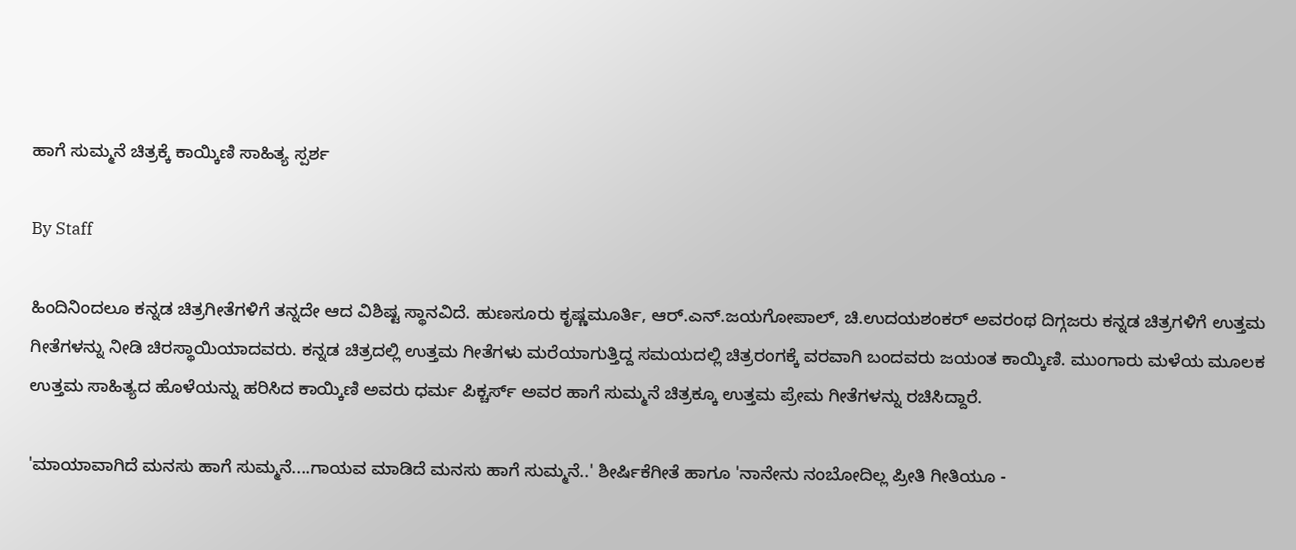ಹಾಗೆ ಸುಮ್ಮನೆ ಚಿತ್ರಕ್ಕೆ ಕಾಯ್ಕಿಣಿ ಸಾಹಿತ್ಯ ಸ್ಪರ್ಶ

By Staff

ಹಿಂದಿನಿಂದಲೂ ಕನ್ನಡ ಚಿತ್ರಗೀತೆಗಳಿಗೆ ತನ್ನದೇ ಆದ ವಿಶಿಷ್ಟ ಸ್ಥಾನವಿದೆ. ಹುಣಸೂರು ಕೃಷ್ಣಮೂರ್ತಿ, ಆರ್.ಎನ್.ಜಯಗೋಪಾಲ್, ಚಿ.ಉದಯಶಂಕರ್ ಅವರಂಥ ದಿಗ್ಗಜರು ಕನ್ನಡ ಚಿತ್ರಗಳಿಗೆ ಉತ್ತಮ ಗೀತೆಗಳನ್ನು ನೀಡಿ ಚಿರಸ್ಥಾಯಿಯಾದವರು. ಕನ್ನಡ ಚಿತ್ರದಲ್ಲಿ ಉತ್ತಮ ಗೀತೆಗಳು ಮರೆಯಾಗುತ್ತಿದ್ದ ಸಮಯದಲ್ಲಿ ಚಿತ್ರರಂಗಕ್ಕೆ ವರವಾಗಿ ಬಂದವರು ಜಯಂತ ಕಾಯ್ಕಿಣಿ. ಮುಂಗಾರು ಮಳೆಯ ಮೂಲಕ ಉತ್ತಮ ಸಾಹಿತ್ಯದ ಹೊಳೆಯನ್ನು ಹರಿಸಿದ ಕಾಯ್ಕಿಣಿ ಅವರು ಧರ್ಮ ಪಿಕ್ಚರ್ಸ್ ಅವರ ಹಾಗೆ ಸುಮ್ಮನೆ ಚಿತ್ರಕ್ಕೂ ಉತ್ತಮ ಪ್ರೇಮ ಗೀತೆಗಳನ್ನು ರಚಿಸಿದ್ದಾರೆ.

'ಮಾಯಾವಾಗಿದೆ ಮನಸು ಹಾಗೆ ಸುಮ್ಮನೆ....ಗಾಯವ ಮಾಡಿದೆ ಮನಸು ಹಾಗೆ ಸುಮ್ಮನೆ..' ಶೀರ್ಷಿಕೆಗೀತೆ ಹಾಗೂ 'ನಾನೇನು ನಂಬೋದಿಲ್ಲ ಪ್ರೀತಿ ಗೀತಿಯೂ -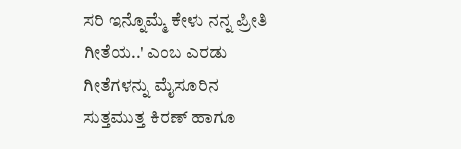ಸರಿ ಇನ್ನೊಮ್ಮೆ ಕೇಳು ನನ್ನ ಪ್ರೀತಿ ಗೀತೆಯ..' ಎಂಬ ಎರಡು ಗೀತೆಗಳನ್ನು ಮೈಸೂರಿನ ಸುತ್ತಮುತ್ತ ಕಿರಣ್ ಹಾಗೂ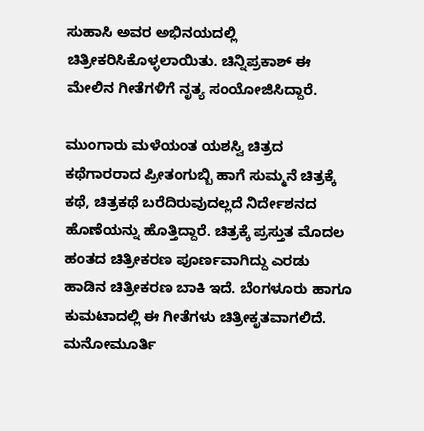ಸುಹಾಸಿ ಅವರ ಅಭಿನಯದಲ್ಲಿ ಚಿತ್ರೀಕರಿಸಿಕೊಳ್ಳಲಾಯಿತು. ಚಿನ್ನಿಪ್ರಕಾಶ್ ಈ ಮೇಲಿನ ಗೀತೆಗಳಿಗೆ ನೃತ್ಯ ಸಂಯೋಜಿಸಿದ್ದಾರೆ.

ಮುಂಗಾರು ಮಳೆಯಂತ ಯಶಸ್ವಿ ಚಿತ್ರದ ಕಥೆಗಾರರಾದ ಪ್ರೀತಂಗುಬ್ಬಿ ಹಾಗೆ ಸುಮ್ಮನೆ ಚಿತ್ರಕ್ಕೆ ಕಥೆ, ಚಿತ್ರಕಥೆ ಬರೆದಿರುವುದಲ್ಲದೆ ನಿರ್ದೇಶನದ ಹೊಣೆಯನ್ನು ಹೊತ್ತಿದ್ದಾರೆ. ಚಿತ್ರಕ್ಕೆ ಪ್ರಸ್ತುತ ಮೊದಲ ಹಂತದ ಚಿತ್ರೀಕರಣ ಪೂರ್ಣವಾಗಿದ್ದು ಎರಡು ಹಾಡಿನ ಚಿತ್ರೀಕರಣ ಬಾಕಿ ಇದೆ. ಬೆಂಗಳೂರು ಹಾಗೂ ಕುಮಟಾದಲ್ಲಿ ಈ ಗೀತೆಗಳು ಚಿತ್ರೀಕೃತವಾಗಲಿದೆ. ಮನೋಮೂರ್ತಿ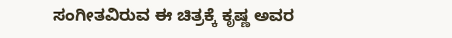ಸಂಗೀತವಿರುವ ಈ ಚಿತ್ರಕ್ಕೆ ಕೃಷ್ಣ ಅವರ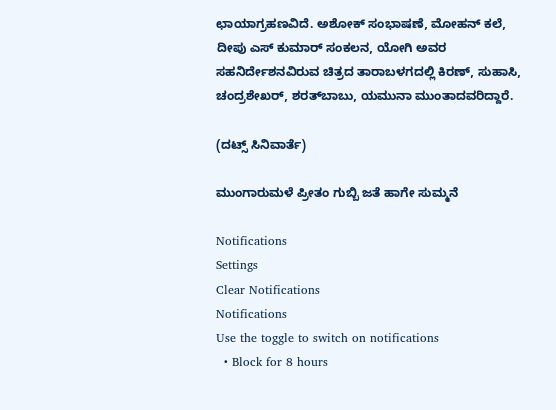ಛಾಯಾಗ್ರಹಣವಿದೆ. ಅಶೋಕ್ ಸಂಭಾಷಣೆ, ಮೋಹನ್ ಕಲೆ, ದೀಪು ಎಸ್ ಕುಮಾರ್ ಸಂಕಲನ, ಯೋಗಿ ಅವರ ಸಹನಿರ್ದೇಶನವಿರುವ ಚಿತ್ರದ ತಾರಾಬಳಗದಲ್ಲಿ ಕಿರಣ್, ಸುಹಾಸಿ, ಚಂದ್ರಶೇಖರ್, ಶರತ್‌ಬಾಬು, ಯಮುನಾ ಮುಂತಾದವರಿದ್ದಾರೆ.

(ದಟ್ಸ್ ಸಿನಿವಾರ್ತೆ)

ಮುಂಗಾರುಮಳೆ ಪ್ರೀತಂ ಗುಬ್ಬಿ ಜತೆ ಹಾಗೇ ಸುಮ್ಮನೆ

Notifications
Settings
Clear Notifications
Notifications
Use the toggle to switch on notifications
  • Block for 8 hours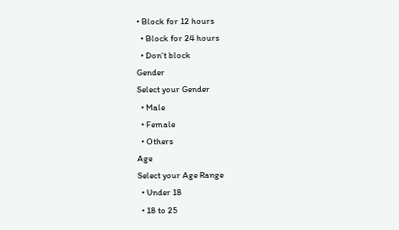• Block for 12 hours
  • Block for 24 hours
  • Don't block
Gender
Select your Gender
  • Male
  • Female
  • Others
Age
Select your Age Range
  • Under 18
  • 18 to 25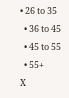• 26 to 35
  • 36 to 45
  • 45 to 55
  • 55+
X